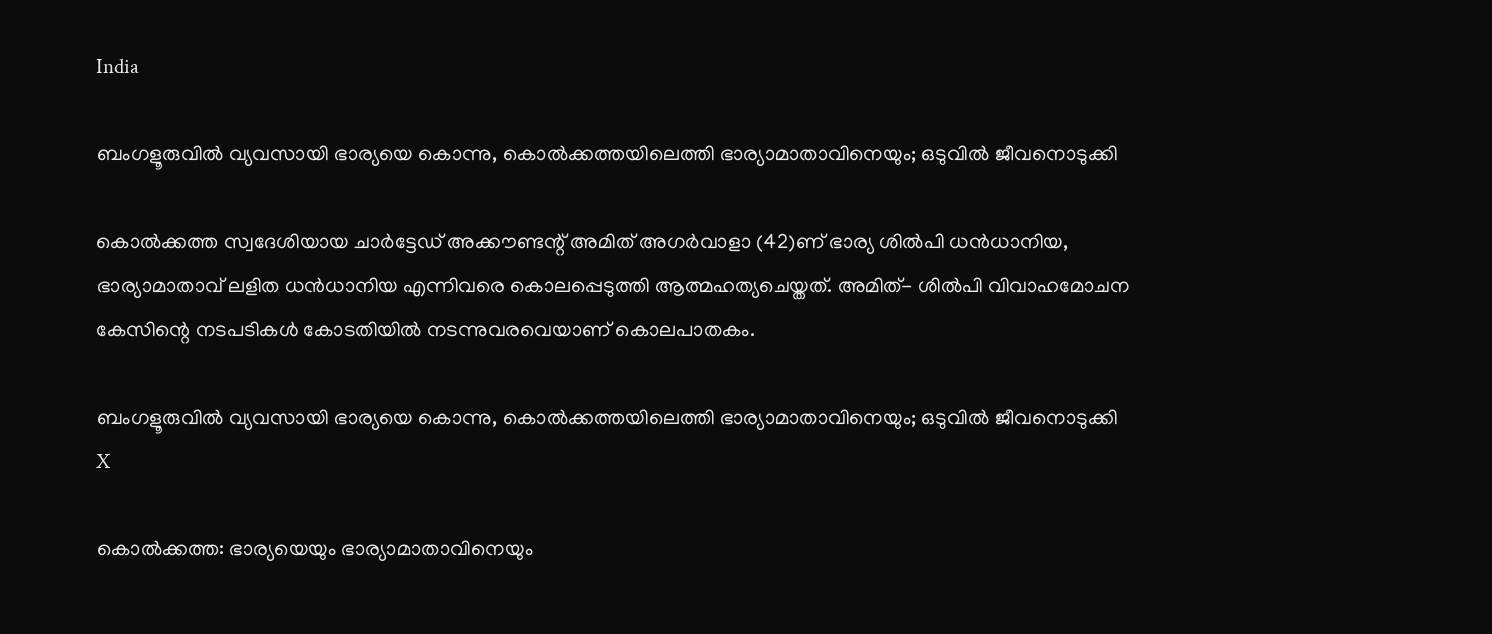India

ബംഗളൂരുവില്‍ വ്യവസായി ഭാര്യയെ കൊന്നു, കൊല്‍ക്കത്തയിലെത്തി ഭാര്യാമാതാവിനെയും; ഒടുവില്‍ ജീവനൊടുക്കി

കൊല്‍ക്കത്ത സ്വദേശിയായ ചാര്‍ട്ടേഡ് അക്കൗണ്ടന്റ് അമിത് അഗര്‍വാളാ (42)ണ് ഭാര്യ ശില്‍പി ധന്‍ധാനിയ, ഭാര്യാമാതാവ് ലളിത ധന്‍ധാനിയ എന്നിവരെ കൊലപ്പെടുത്തി ആത്മഹത്യചെയ്തത്. അമിത്- ശില്‍പി വിവാഹമോചന കേസിന്റെ നടപടികള്‍ കോടതിയില്‍ നടന്നുവരവെയാണ് കൊലപാതകം.

ബംഗളൂരുവില്‍ വ്യവസായി ഭാര്യയെ കൊന്നു, കൊല്‍ക്കത്തയിലെത്തി ഭാര്യാമാതാവിനെയും; ഒടുവില്‍ ജീവനൊടുക്കി
X

കൊല്‍ക്കത്ത: ഭാര്യയെയും ഭാര്യാമാതാവിനെയും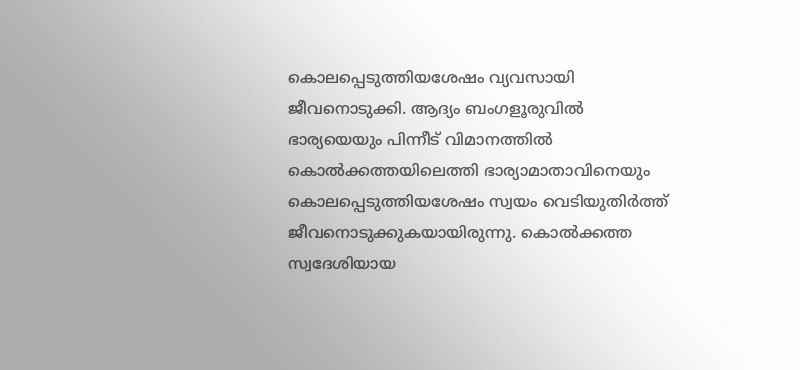കൊലപ്പെടുത്തിയശേഷം വ്യവസായി ജീവനൊടുക്കി. ആദ്യം ബംഗളൂരുവില്‍ ഭാര്യയെയും പിന്നീട് വിമാനത്തില്‍ കൊല്‍ക്കത്തയിലെത്തി ഭാര്യാമാതാവിനെയും കൊലപ്പെടുത്തിയശേഷം സ്വയം വെടിയുതിര്‍ത്ത് ജീവനൊടുക്കുകയായിരുന്നു. കൊല്‍ക്കത്ത സ്വദേശിയായ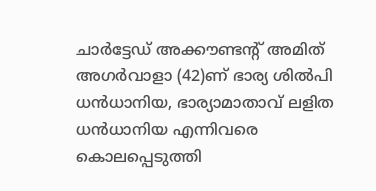ചാര്‍ട്ടേഡ് അക്കൗണ്ടന്റ് അമിത് അഗര്‍വാളാ (42)ണ് ഭാര്യ ശില്‍പി ധന്‍ധാനിയ, ഭാര്യാമാതാവ് ലളിത ധന്‍ധാനിയ എന്നിവരെ കൊലപ്പെടുത്തി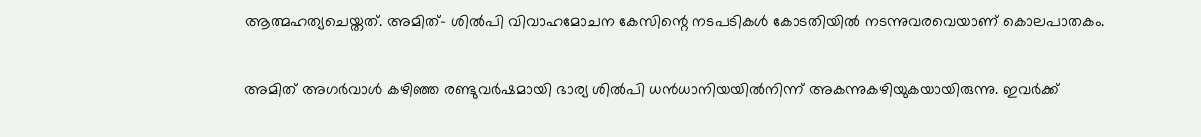ആത്മഹത്യചെയ്തത്. അമിത്- ശില്‍പി വിവാഹമോചന കേസിന്റെ നടപടികള്‍ കോടതിയില്‍ നടന്നുവരവെയാണ് കൊലപാതകം.

അമിത് അഗര്‍വാള്‍ കഴിഞ്ഞ രണ്ടുവര്‍ഷമായി ഭാര്യ ശില്‍പി ധന്‍ധാനിയയില്‍നിന്ന് അകന്നുകഴിയുകയായിരുന്നു. ഇവര്‍ക്ക്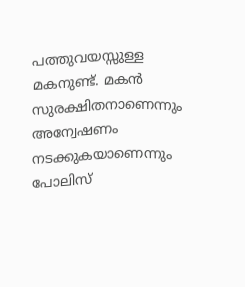പത്തുവയസ്സുള്ള മകനുണ്ട്. മകന്‍ സുരക്ഷിതനാണെന്നും അന്വേഷണം നടക്കുകയാണെന്നും പോലിസ്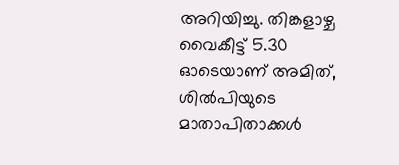അറിയിച്ചു. തിങ്കളാഴ്ച വൈകീട്ട് 5.30 ഓടെയാണ് അമിത്, ശില്‍പിയുടെ മാതാപിതാക്കള്‍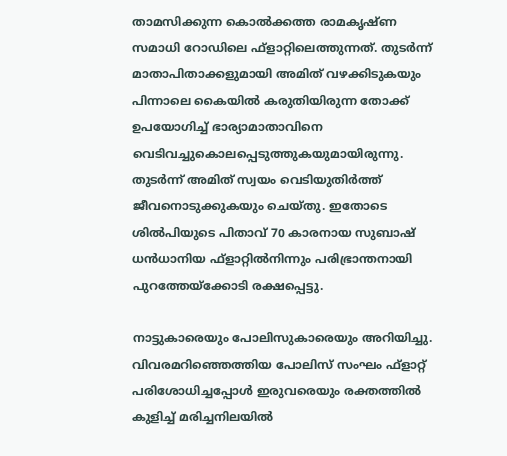താമസിക്കുന്ന കൊല്‍ക്കത്ത രാമകൃഷ്ണ സമാധി റോഡിലെ ഫ്ളാറ്റിലെത്തുന്നത്. തുടര്‍ന്ന് മാതാപിതാക്കളുമായി അമിത് വഴക്കിടുകയും പിന്നാലെ കൈയില്‍ കരുതിയിരുന്ന തോക്ക് ഉപയോഗിച്ച് ഭാര്യാമാതാവിനെ വെടിവച്ചുകൊലപ്പെടുത്തുകയുമായിരുന്നു. തുടര്‍ന്ന് അമിത് സ്വയം വെടിയുതിര്‍ത്ത് ജീവനൊടുക്കുകയും ചെയ്തു. ഇതോടെ ശില്‍പിയുടെ പിതാവ് 70 കാരനായ സുബാഷ് ധന്‍ധാനിയ ഫ്ളാറ്റില്‍നിന്നും പരിഭ്രാന്തനായി പുറത്തേയ്ക്കോടി രക്ഷപ്പെട്ടു.

നാട്ടുകാരെയും പോലിസുകാരെയും അറിയിച്ചു. വിവരമറിഞ്ഞെത്തിയ പോലിസ് സംഘം ഫ്ളാറ്റ് പരിശോധിച്ചപ്പോള്‍ ഇരുവരെയും രക്തത്തില്‍ കുളിച്ച് മരിച്ചനിലയില്‍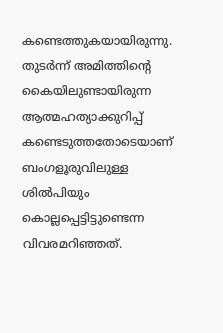കണ്ടെത്തുകയായിരുന്നു. തുടര്‍ന്ന് അമിത്തിന്റെ കൈയിലുണ്ടായിരുന്ന ആത്മഹത്യാക്കുറിപ്പ് കണ്ടെടുത്തതോടെയാണ് ബംഗളൂരുവിലുള്ള ശില്‍പിയും കൊല്ലപ്പെട്ടിട്ടുണ്ടെന്ന വിവരമറിഞ്ഞത്.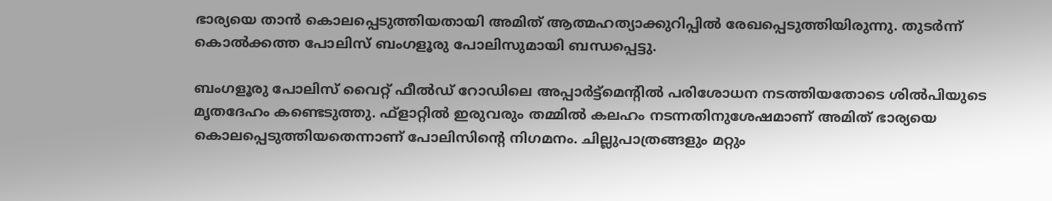ഭാര്യയെ താന്‍ കൊലപ്പെടുത്തിയതായി അമിത് ആത്മഹത്യാക്കുറിപ്പില്‍ രേഖപ്പെടുത്തിയിരുന്നു. തുടര്‍ന്ന് കൊല്‍ക്കത്ത പോലിസ് ബംഗളൂരു പോലിസുമായി ബന്ധപ്പെട്ടു.

ബംഗളൂരു പോലിസ് വൈറ്റ് ഫീല്‍ഡ് റോഡിലെ അപ്പാര്‍ട്ട്മെന്റില്‍ പരിശോധന നടത്തിയതോടെ ശില്‍പിയുടെ മൃതദേഹം കണ്ടെടുത്തു. ഫ്ളാറ്റില്‍ ഇരുവരും തമ്മില്‍ കലഹം നടന്നതിനുശേഷമാണ് അമിത് ഭാര്യയെ കൊലപ്പെടുത്തിയതെന്നാണ് പോലിസിന്റെ നിഗമനം. ചില്ലുപാത്രങ്ങളും മറ്റും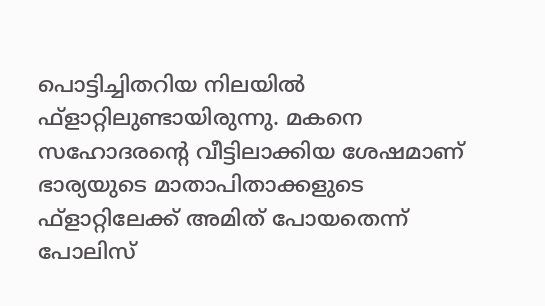പൊട്ടിച്ചിതറിയ നിലയില്‍ ഫ്ളാറ്റിലുണ്ടായിരുന്നു. മകനെ സഹോദരന്റെ വീട്ടിലാക്കിയ ശേഷമാണ് ഭാര്യയുടെ മാതാപിതാക്കളുടെ ഫ്ളാറ്റിലേക്ക് അമിത് പോയതെന്ന് പോലിസ്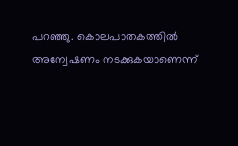പറഞ്ഞു. കൊലപാതകത്തില്‍ അന്വേഷണം നടക്കുകയാണെന്ന്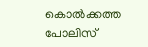കൊല്‍ക്കത്ത പോലിസ്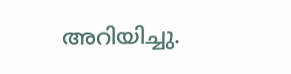അറിയിച്ചു.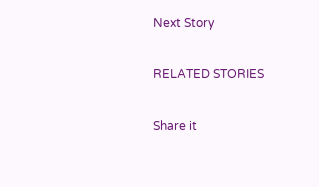Next Story

RELATED STORIES

Share it